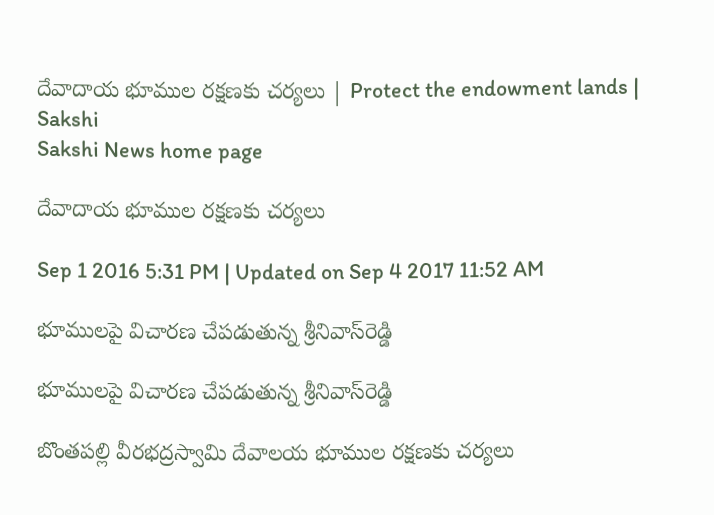దేవాదాయ భూముల రక్షణకు చర్యలు | Protect the endowment lands | Sakshi
Sakshi News home page

దేవాదాయ భూముల రక్షణకు చర్యలు

Sep 1 2016 5:31 PM | Updated on Sep 4 2017 11:52 AM

భూములపై విచారణ చేపడుతున్న శ్రీనివాస్‌రెడ్డి

భూములపై విచారణ చేపడుతున్న శ్రీనివాస్‌రెడ్డి

బొంతపల్లి వీరభద్రస్వామి దేవాలయ భూముల రక్షణకు చర్యలు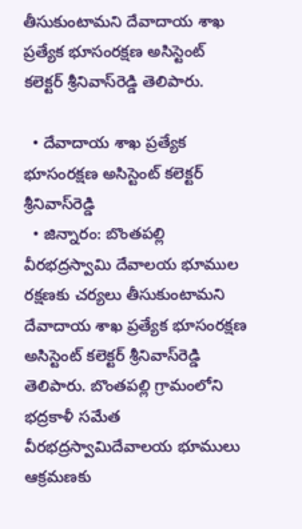తీసుకుంటామని దేవాదాయ శాఖ ప్రత్యేక భూసంరక్షణ అసిస్టెంట్‌ కలెక్టర్‌ శ్రీనివాస్‌రెడ్డి తెలిపారు.

  • దేవాదాయ శాఖ ప్రత్యేక భూసంరక్షణ అసిస్టెంట్‌ కలెక్టర్‌ శ్రీనివాస్‌రెడ్డి
  • జిన్నారం: బొంతపల్లి వీరభద్రస్వామి దేవాలయ భూముల రక్షణకు చర్యలు తీసుకుంటామని దేవాదాయ శాఖ ప్రత్యేక భూసంరక్షణ అసిస్టెంట్‌ కలెక్టర్‌ శ్రీనివాస్‌రెడ్డి తెలిపారు. బొంతపల్లి గ్రామంలోని భద్రకాళీ సమేత వీరభద్రస్వామిదేవాలయ భూములు ఆక్రమణకు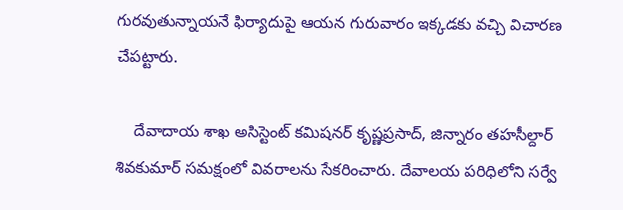గురవుతున్నాయనే ఫిర్యాదుపై ఆయన గురువారం ఇక్కడకు వచ్చి విచారణ చేపట్టారు.

    దేవాదాయ శాఖ అసిస్టెంట్‌ కమిషనర్‌ కృష్ణప్రసాద్‌, జిన్నారం తహసీల్దార్ శివకుమార్‌ సమక్షంలో వివరాలను సేకరించారు. దేవాలయ పరిధిలోని సర్వే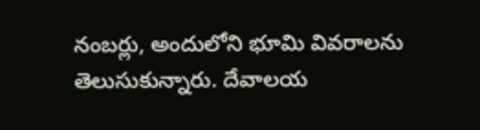నంబర్లు, అందులోని భూమి వివరాలను తెలుసుకున్నారు. దేవాలయ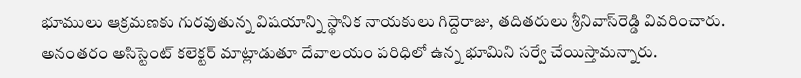భూములు ఆక్రమణకు గురవుతున్న విషయాన్ని స్థానిక నాయకులు గిద్దెరాజు, తదితరులు శ్రీనివాస్‌రెడ్డి వివరించారు. అనంతరం అసిస్టెంట్‌ కలెక్టర్‌ మాట్లాడుతూ దేవాలయం పరిధిలో ఉన్న భూమిని సర్వే చేయిస్తామన్నారు.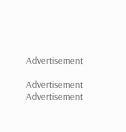Advertisement

Advertisement
Advertisement